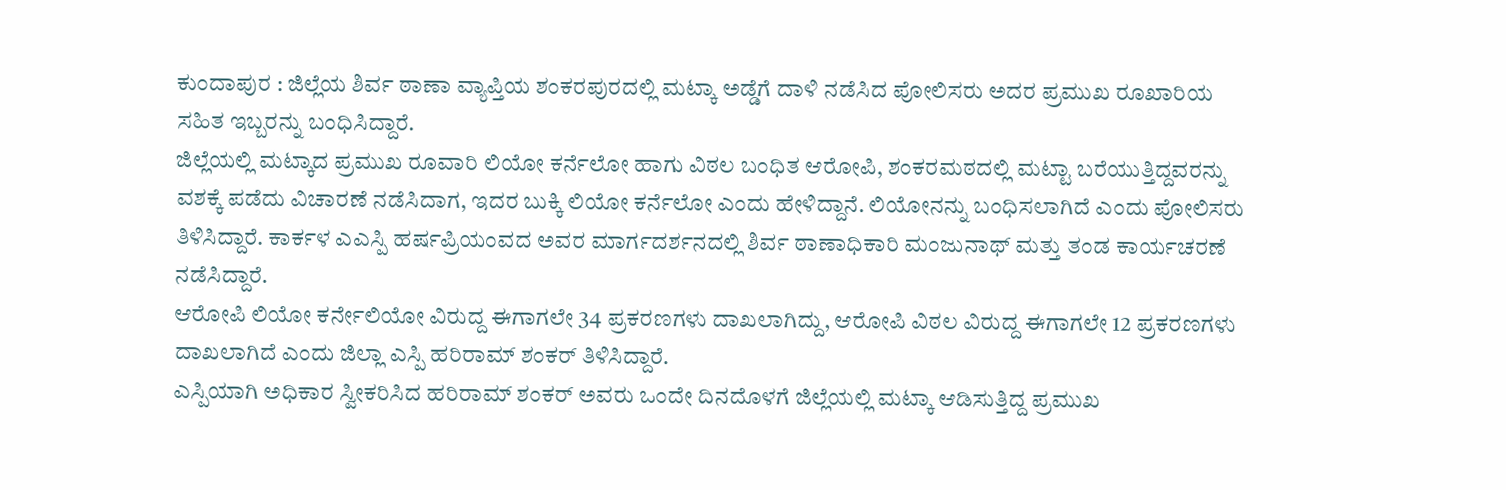ಕುಂದಾಪುರ : ಜಿಲ್ಲೆಯ ಶಿರ್ವ ಠಾಣಾ ವ್ಯಾಪ್ತಿಯ ಶಂಕರಪುರದಲ್ಲಿ ಮಟ್ಕಾ ಅಡ್ಡೆಗೆ ದಾಳಿ ನಡೆಸಿದ ಪೋಲಿಸರು ಅದರ ಪ್ರಮುಖ ರೂಖಾರಿಯ ಸಹಿತ ಇಬ್ಬರನ್ನು ಬಂಧಿಸಿದ್ದಾರೆ.
ಜಿಲ್ಲೆಯಲ್ಲಿ ಮಟ್ಕಾದ ಪ್ರಮುಖ ರೂವಾರಿ ಲಿಯೋ ಕರ್ನೆಲೋ ಹಾಗು ವಿಠಲ ಬಂಧಿತ ಆರೋಪಿ, ಶಂಕರಮಠದಲ್ಲಿ ಮಟ್ಟಾ ಬರೆಯುತ್ತಿದ್ದವರನ್ನು ವಶಕ್ಕೆ ಪಡೆದು ವಿಚಾರಣೆ ನಡೆಸಿದಾಗ, ಇದರ ಬುಕ್ಕಿ ಲಿಯೋ ಕರ್ನೆಲೋ ಎಂದು ಹೇಳಿದ್ದಾನೆ. ಲಿಯೋನನ್ನು ಬಂಧಿಸಲಾಗಿದೆ ಎಂದು ಪೋಲಿಸರು ತಿಳಿಸಿದ್ದಾರೆ. ಕಾರ್ಕಳ ಎಎಸ್ಪಿ ಹರ್ಷಪ್ರಿಯಂವದ ಅವರ ಮಾರ್ಗದರ್ಶನದಲ್ಲಿ ಶಿರ್ವ ಠಾಣಾಧಿಕಾರಿ ಮಂಜುನಾಥ್ ಮತ್ತು ತಂಡ ಕಾರ್ಯಚರಣೆ ನಡೆಸಿದ್ದಾರೆ.
ಆರೋಪಿ ಲಿಯೋ ಕರ್ನೇಲಿಯೋ ವಿರುದ್ದ ಈಗಾಗಲೇ 34 ಪ್ರಕರಣಗಳು ದಾಖಲಾಗಿದ್ದು, ಆರೋಪಿ ವಿಠಲ ವಿರುದ್ದ ಈಗಾಗಲೇ 12 ಪ್ರಕರಣಗಳು ದಾಖಲಾಗಿದೆ ಎಂದು ಜಿಲ್ಲಾ ಎಸ್ಪಿ ಹರಿರಾಮ್ ಶಂಕರ್ ತಿಳಿಸಿದ್ದಾರೆ.
ಎಸ್ಪಿಯಾಗಿ ಅಧಿಕಾರ ಸ್ವೀಕರಿಸಿದ ಹರಿರಾಮ್ ಶಂಕರ್ ಅವರು ಒಂದೇ ದಿನದೊಳಗೆ ಜಿಲ್ಲೆಯಲ್ಲಿ ಮಟ್ಕಾ ಆಡಿಸುತ್ತಿದ್ದ ಪ್ರಮುಖ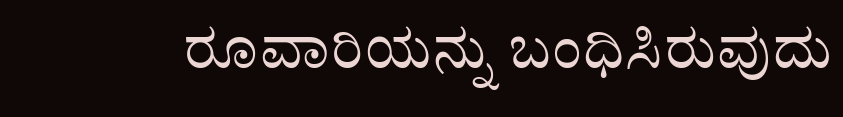ರೂವಾರಿಯನ್ನು ಬಂಧಿಸಿರುವುದು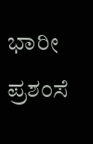ಭಾರೀ ಪ್ರಶಂಸೆ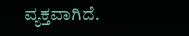ವ್ಯಕ್ತವಾಗಿದೆ.